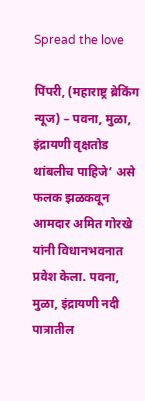Spread the love

पिंपरी, (महाराष्ट्र ब्रेकिंग न्यूज) – पवना, मुळा, इंद्रायणी वृक्षतोड थांबलीच पाहिजे’ असे फलक झळकवून आमदार अमित गोरखे यांनी विधानभवनात प्रवेश केला. पवना, मुळा, इंद्रायणी नदी पात्रातील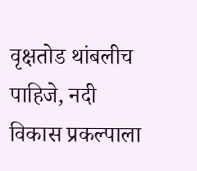वृक्षतोड थांबलीच पाहिजे, नदी विकास प्रकल्पाला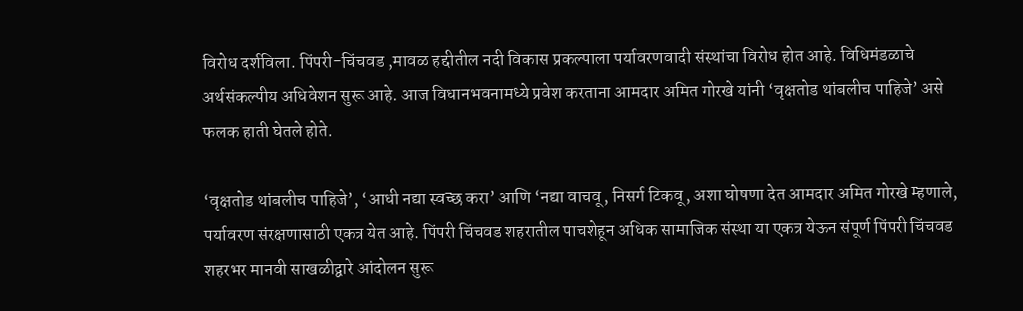विरोध दर्शविला. पिंपरी-चिंचवड ,मावळ हद्दीतील नदी विकास प्रकल्पाला पर्यावरणवादी संस्थांचा विरोध होत आहे. विधिमंडळाचे अर्थसंकल्पीय अधिवेशन सुरू आहे. आज विधानभवनामध्ये प्रवेश करताना आमदार अमित गोरखे यांनी ‘वृक्षतोड थांबलीच पाहिजे’ असे फलक हाती घेतले होते.

‘वृक्षतोड थांबलीच पाहिजे’, ‘आधी नद्या स्वच्छ करा’ आणि ‘नद्या वाचवू, निसर्ग टिकवू, अशा घोषणा देत आमदार अमित गोरखे म्हणाले, पर्यावरण संरक्षणासाठी एकत्र येत आहे. पिंपरी चिंचवड शहरातील पाचशेहून अधिक सामाजिक संस्था या एकत्र येऊन संपूर्ण पिंपरी चिंचवड शहरभर मानवी साखळीद्वारे आंदोलन सुरू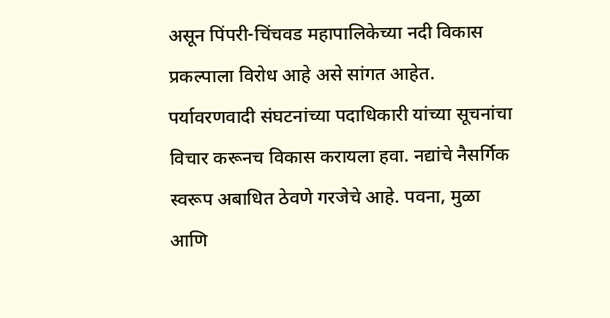असून पिंपरी-चिंचवड महापालिकेच्या नदी विकास प्रकल्पाला विरोध आहे असे सांगत आहेत. पर्यावरणवादी संघटनांच्या पदाधिकारी यांच्या सूचनांचा विचार करूनच विकास करायला हवा. नद्यांचे नैसर्गिक स्वरूप अबाधित ठेवणे गरजेचे आहे. पवना, मुळा आणि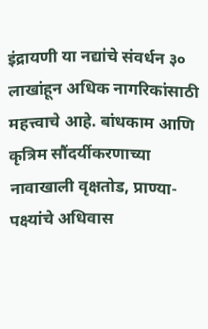इंद्रायणी या नद्यांचे संवर्धन ३० लाखांहून अधिक नागरिकांसाठी महत्त्वाचे आहे. बांधकाम आणि कृत्रिम सौंदर्यीकरणाच्या नावाखाली वृक्षतोड, प्राण्या-पक्ष्यांचे अधिवास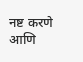नष्ट करणे आणि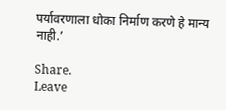पर्यावरणाला धोका निर्माण करणे हे मान्य नाही.’

Share.
Leave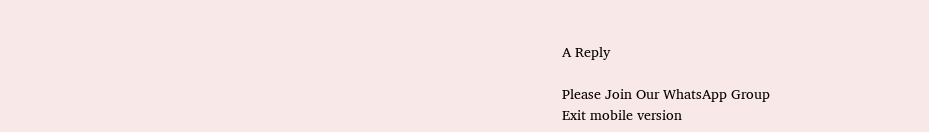A Reply

Please Join Our WhatsApp Group
Exit mobile version